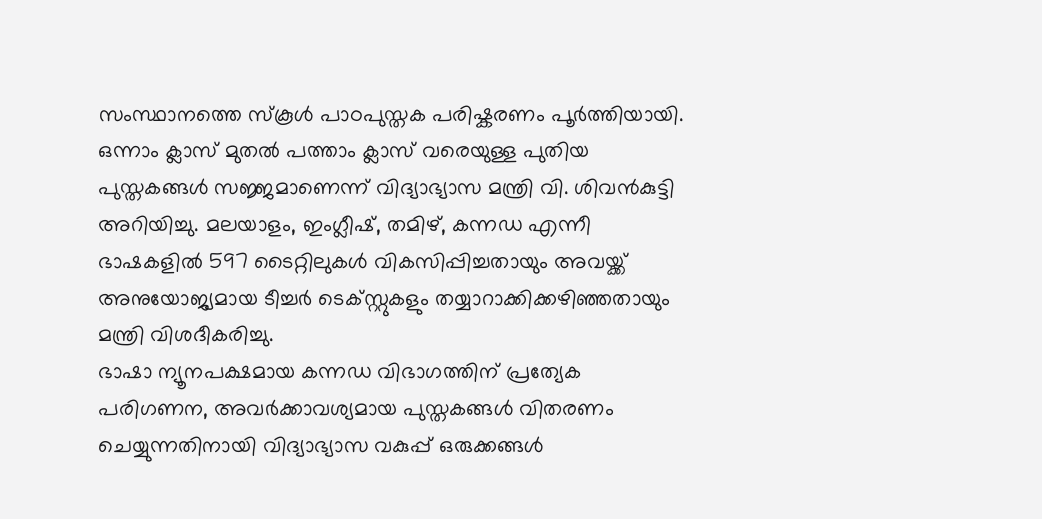സംസ്ഥാനത്തെ സ്കൂൾ പാഠപുസ്തക പരിഷ്കരണം പൂർത്തിയായി. ഒന്നാം ക്ലാസ് മുതൽ പത്താം ക്ലാസ് വരെയുള്ള പുതിയ പുസ്തകങ്ങൾ സജ്ജമാണെന്ന് വിദ്യാഭ്യാസ മന്ത്രി വി. ശിവൻകുട്ടി അറിയിച്ചു. മലയാളം, ഇംഗ്ലീഷ്, തമിഴ്, കന്നഡ എന്നീ ഭാഷകളിൽ 597 ടൈറ്റിലുകൾ വികസിപ്പിച്ചതായും അവയ്ക്ക് അനുയോജ്യമായ ടീച്ചർ ടെക്സ്റ്റുകളും തയ്യാറാക്കിക്കഴിഞ്ഞതായും മന്ത്രി വിശദീകരിച്ചു.
ഭാഷാ ന്യൂനപക്ഷമായ കന്നഡ വിഭാഗത്തിന് പ്രത്യേക പരിഗണന, അവർക്കാവശ്യമായ പുസ്തകങ്ങൾ വിതരണം ചെയ്യുന്നതിനായി വിദ്യാഭ്യാസ വകുപ്പ് ഒരുക്കങ്ങൾ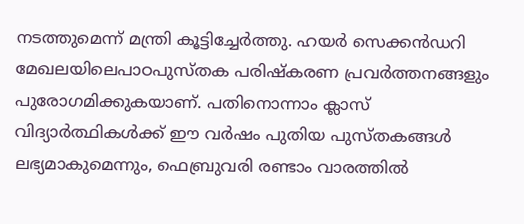നടത്തുമെന്ന് മന്ത്രി കൂട്ടിച്ചേർത്തു. ഹയർ സെക്കൻഡറി മേഖലയിലെപാഠപുസ്തക പരിഷ്കരണ പ്രവർത്തനങ്ങളും പുരോഗമിക്കുകയാണ്. പതിനൊന്നാം ക്ലാസ് വിദ്യാർത്ഥികൾക്ക് ഈ വർഷം പുതിയ പുസ്തകങ്ങൾ ലഭ്യമാകുമെന്നും, ഫെബ്രുവരി രണ്ടാം വാരത്തിൽ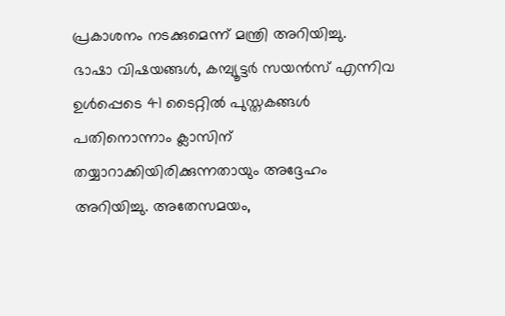പ്രകാശനം നടക്കുമെന്ന് മന്ത്രി അറിയിച്ചു.
ഭാഷാ വിഷയങ്ങൾ, കമ്പ്യൂട്ടർ സയൻസ് എന്നിവ ഉൾപ്പെടെ 41 ടൈറ്റിൽ പുസ്തകങ്ങൾ പതിനൊന്നാം ക്ലാസിന് തയ്യാറാക്കിയിരിക്കുന്നതായും അദ്ദേഹം അറിയിച്ചു. അതേസമയം,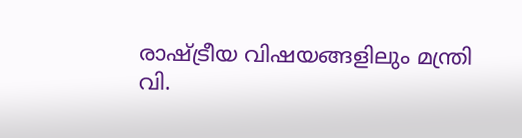രാഷ്ട്രീയ വിഷയങ്ങളിലും മന്ത്രി വി.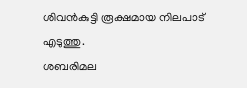ശിവൻകുട്ടി രൂക്ഷമായ നിലപാട് എടുത്തു.
ശബരിമല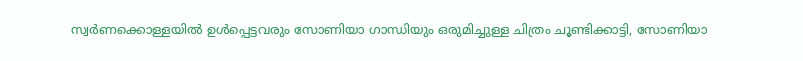സ്വർണക്കൊള്ളയിൽ ഉൾപ്പെട്ടവരും സോണിയാ ഗാന്ധിയും ഒരുമിച്ചുള്ള ചിത്രം ചൂണ്ടിക്കാട്ടി, സോണിയാ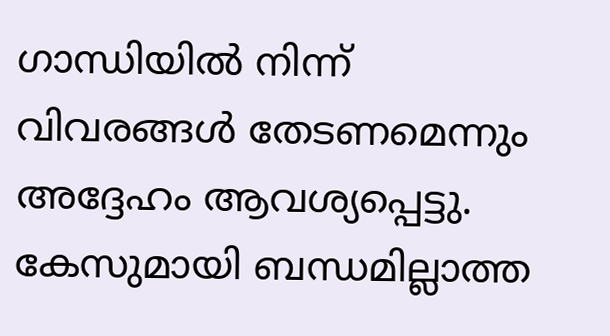ഗാന്ധിയിൽ നിന്ന് വിവരങ്ങൾ തേടണമെന്നും അദ്ദേഹം ആവശ്യപ്പെട്ടു. കേസുമായി ബന്ധമില്ലാത്ത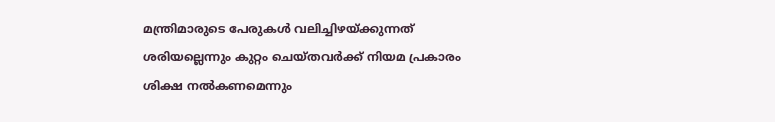മന്ത്രിമാരുടെ പേരുകൾ വലിച്ചിഴയ്ക്കുന്നത് ശരിയല്ലെന്നും കുറ്റം ചെയ്തവർക്ക് നിയമ പ്രകാരം ശിക്ഷ നൽകണമെന്നും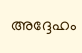അദ്ദേഹം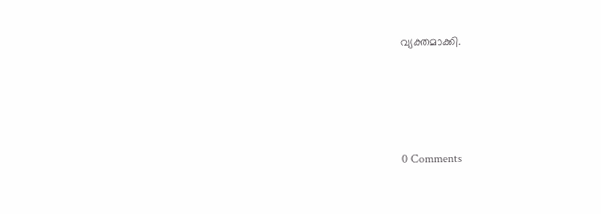വ്യക്തമാക്കി.




0 Comments